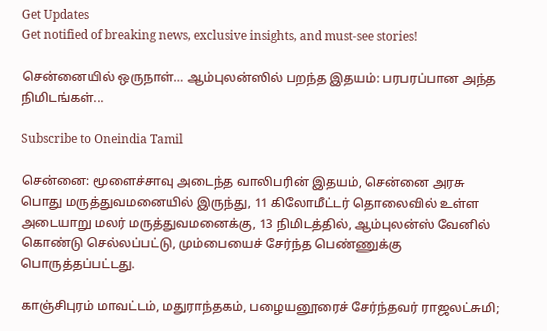Get Updates
Get notified of breaking news, exclusive insights, and must-see stories!

சென்னையில் ஒருநாள்… ஆம்புலன்ஸில் பறந்த இதயம்: பரபரப்பான அந்த நிமிடங்கள்...

Subscribe to Oneindia Tamil

சென்னை: மூளைச்சாவு அடைந்த வாலிபரின் இதயம், சென்னை அரசு பொது மருத்துவமனையில் இருந்து, 11 கிலோமீட்டர் தொலைவில் உள்ள அடையாறு மலர் மருத்துவமனைக்கு, 13 நிமிடத்தில், ஆம்புலன்ஸ் வேனில் கொண்டு செல்லப்பட்டு, மும்பையைச் சேர்ந்த பெண்ணுக்கு பொருத்தப்பட்டது.

காஞ்சிபுரம் மாவட்டம், மதுராந்தகம், பழையனூரைச் சேர்ந்தவர் ராஜலட்சுமி;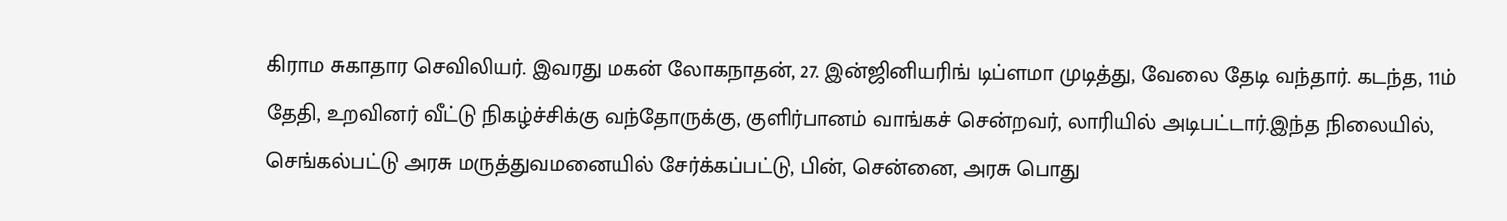கிராம சுகாதார செவிலியர். இவரது மகன் லோகநாதன், 27. இன்ஜினியரிங் டிப்ளமா முடித்து, வேலை தேடி வந்தார். கடந்த, 11ம் தேதி, உறவினர் வீட்டு நிகழ்ச்சிக்கு வந்தோருக்கு, குளிர்பானம் வாங்கச் சென்றவர், லாரியில் அடிபட்டார்.இந்த நிலையில், செங்கல்பட்டு அரசு மருத்துவமனையில் சேர்க்கப்பட்டு, பின், சென்னை, அரசு பொது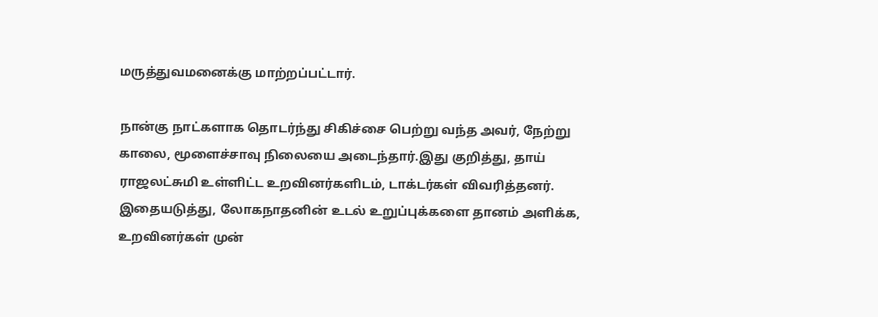மருத்துவமனைக்கு மாற்றப்பட்டார்.

நான்கு நாட்களாக தொடர்ந்து சிகிச்சை பெற்று வந்த அவர், நேற்று காலை, மூளைச்சாவு நிலையை அடைந்தார்.இது குறித்து, தாய் ராஜலட்சுமி உள்ளிட்ட உறவினர்களிடம், டாக்டர்கள் விவரித்தனர். இதையடுத்து, லோகநாதனின் உடல் உறுப்புக்களை தானம் அளிக்க, உறவினர்கள் முன்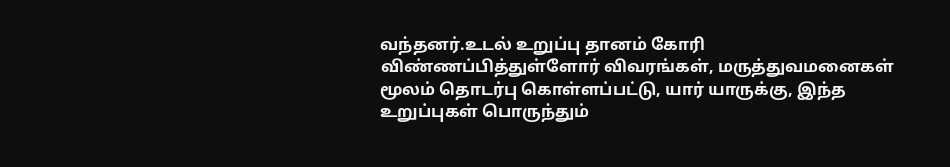வந்தனர்.உடல் உறுப்பு தானம் கோரி விண்ணப்பித்துள்ளோர் விவரங்கள், மருத்துவமனைகள் மூலம் தொடர்பு கொள்ளப்பட்டு, யார் யாருக்கு, இந்த உறுப்புகள் பொருந்தும்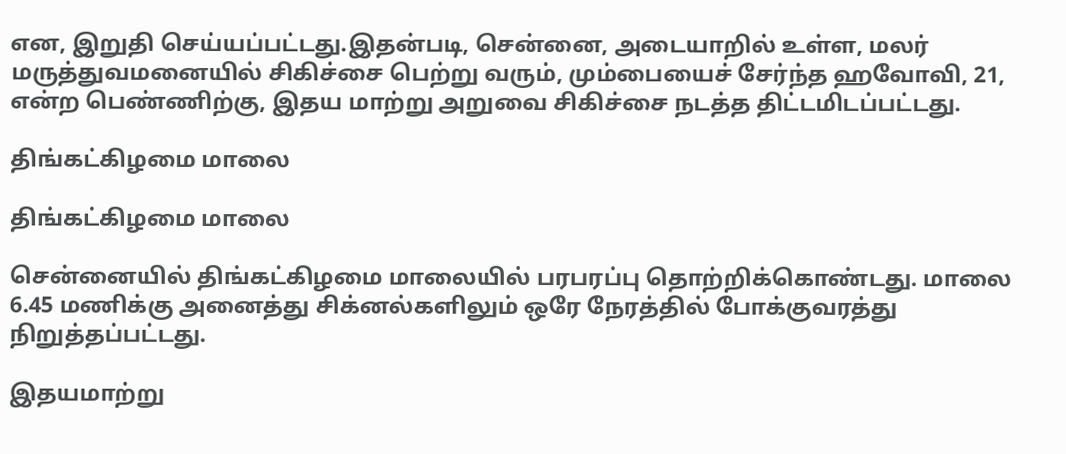என, இறுதி செய்யப்பட்டது.இதன்படி, சென்னை, அடையாறில் உள்ள, மலர் மருத்துவமனையில் சிகிச்சை பெற்று வரும், மும்பையைச் சேர்ந்த ஹவோவி, 21, என்ற பெண்ணிற்கு, இதய மாற்று அறுவை சிகிச்சை நடத்த திட்டமிடப்பட்டது.

திங்கட்கிழமை மாலை

திங்கட்கிழமை மாலை

சென்னையில் திங்கட்கிழமை மாலையில் பரபரப்பு தொற்றிக்கொண்டது. மாலை 6.45 மணிக்கு அனைத்து சிக்னல்களிலும் ஒரே நேரத்தில் போக்குவரத்து நிறுத்தப்பட்டது.

இதயமாற்று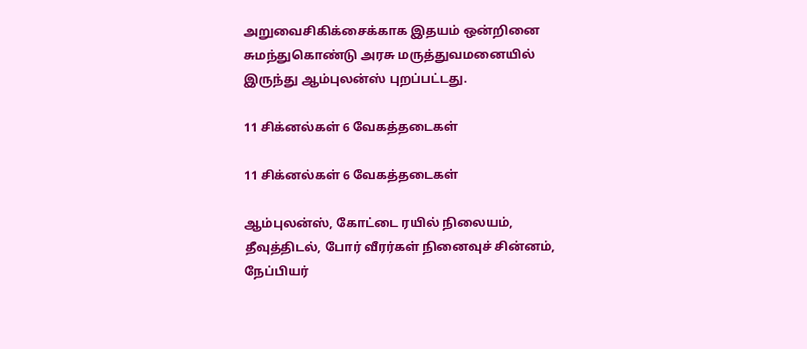அறுவைசிகிக்சைக்காக இதயம் ஒன்றினை சுமந்துகொண்டு அரசு மருத்துவமனையில் இருந்து ஆம்புலன்ஸ் புறப்பட்டது.

11 சிக்னல்கள் 6 வேகத்தடைகள்

11 சிக்னல்கள் 6 வேகத்தடைகள்

ஆம்புலன்ஸ், கோட்டை ரயில் நிலையம், தீவுத்திடல், போர் வீரர்கள் நினைவுச் சின்னம், நேப்பியர்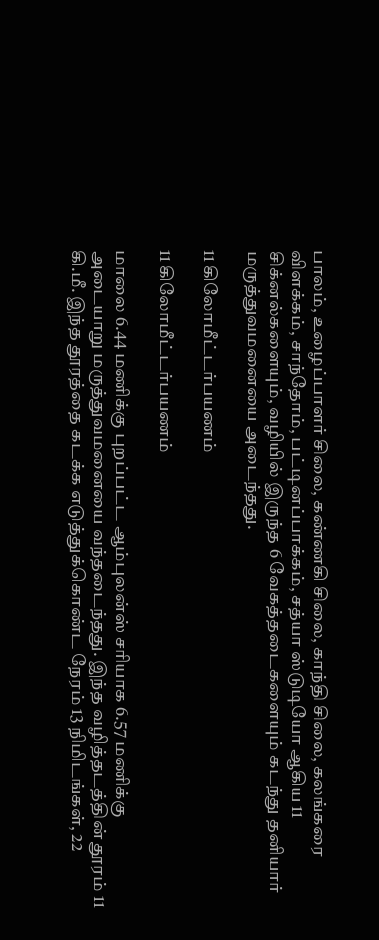பாலம், உழைப்பாளர் சிலை, கண்ணகி சிலை, காந்தி சிலை, கலங்கரை விளக்கம், சாந்தோம், பட்டினப்பாக்கம், சத்யா ஸ்டுடியோ ஆகிய 11 சிக்னல்களையும், வழியில் இருந்த 6 வேகத்தடைகளையும் கடந்து தனியார் மருத்துவமனையை அடைந்தது.

11 கிலோமீட்டர்பயணம்

11 கிலோமீட்டர்பயணம்

மாலை 6.44 மணிக்கு புறப்பட்ட ஆம்புலன்ஸ் சரியாக 6.57 மணிக்கு அடையாறு மருத்துவமனையை வந்தடைந்தது. இந்த வழித்தடத்தின் தூரம் 11 கி.மீ. இந்த தூரத்தை கடக்க எடுத்துக்கொண்ட நேரம் 13 நிமிடங்கள், 22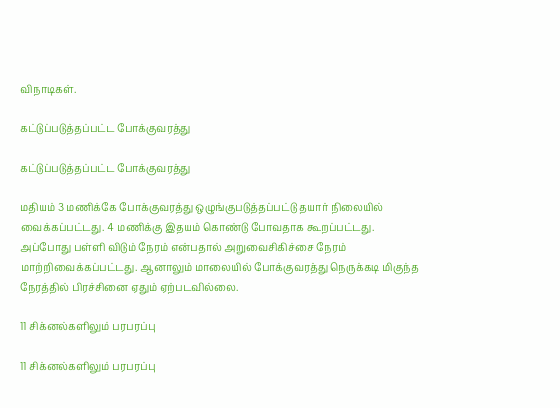விநாடிகள்.

கட்டுப்படுத்தப்பட்ட போக்குவரத்து

கட்டுப்படுத்தப்பட்ட போக்குவரத்து

மதியம் 3 மணிக்கே போக்குவரத்து ஒழுங்குபடுத்தப்பட்டு தயார் நிலையில் வைக்கப்பட்டது. 4 மணிக்கு இதயம் கொண்டு போவதாக கூறப்பட்டது. அப்போது பள்ளி விடும் நேரம் என்பதால் அறுவைசிகிச்சை நேரம் மாற்றிவைக்கப்பட்டது. ஆனாலும் மாலையில் போக்குவரத்து நெருக்கடி மிகுந்த நேரத்தில் பிரச்சினை ஏதும் ஏற்படவில்லை.

11 சிக்னல்களிலும் பரபரப்பு

11 சிக்னல்களிலும் பரபரப்பு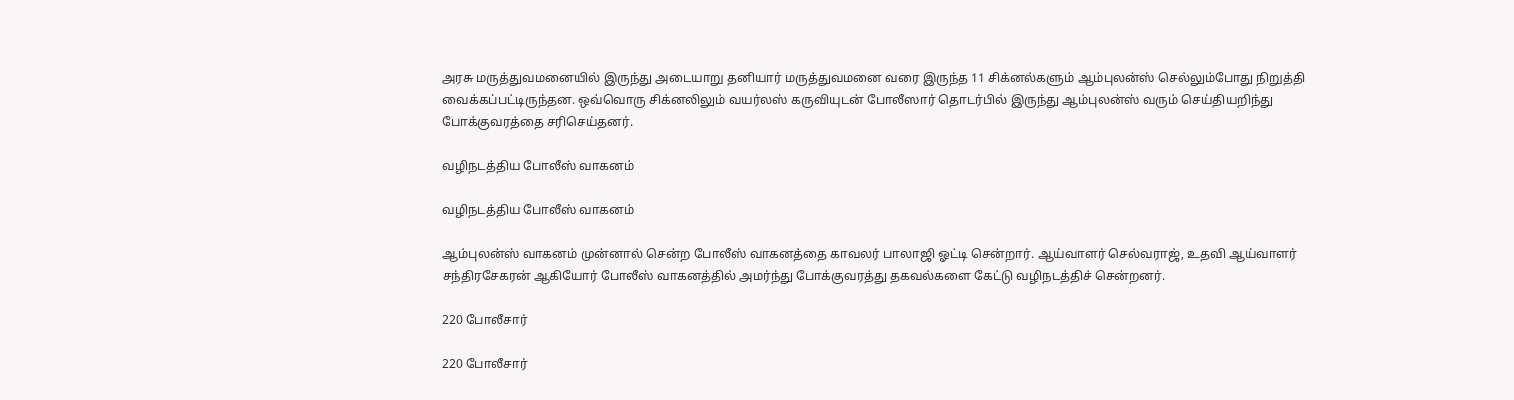அரசு மருத்துவமனையில் இருந்து அடையாறு தனியார் மருத்துவமனை வரை இருந்த 11 சிக்னல்களும் ஆம்புலன்ஸ் செல்லும்போது நிறுத்தி வைக்கப்பட்டிருந்தன. ஒவ்வொரு சிக்னலிலும் வயர்லஸ் கருவியுடன் போலீஸார் தொடர்பில் இருந்து ஆம்புலன்ஸ் வரும் செய்தியறிந்து போக்குவரத்தை சரிசெய்தனர்.

வழிநடத்திய போலீஸ் வாகனம்

வழிநடத்திய போலீஸ் வாகனம்

ஆம்புலன்ஸ் வாகனம் முன்னால் சென்ற போலீஸ் வாகனத்தை காவலர் பாலாஜி ஓட்டி சென்றார். ஆய்வாளர் செல்வராஜ், உதவி ஆய்வாளர் சந்திரசேகரன் ஆகியோர் போலீஸ் வாகனத்தில் அமர்ந்து போக்குவரத்து தகவல்களை கேட்டு வழிநடத்திச் சென்றனர்.

220 போலீசார்

220 போலீசார்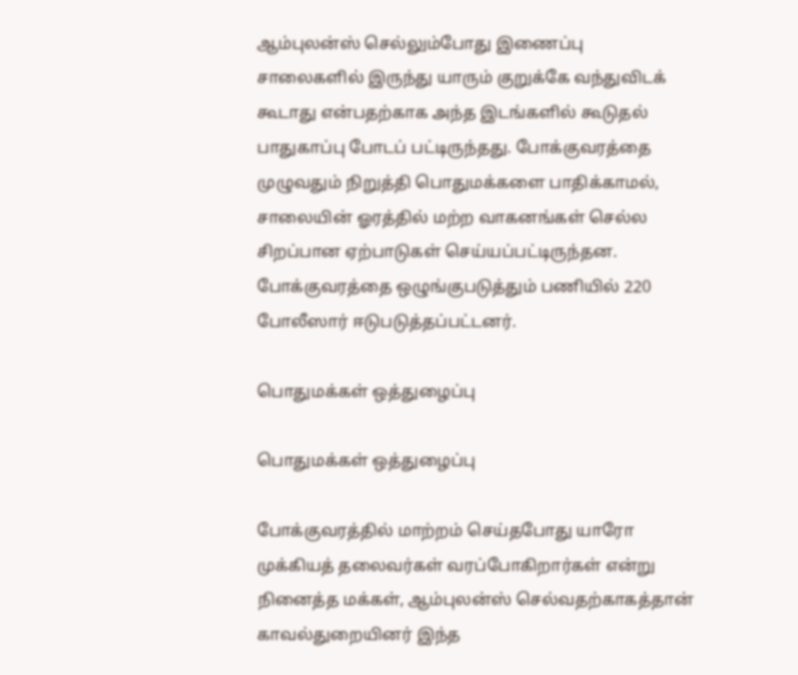ஆம்புலன்ஸ் செல்லும்போது இணைப்பு சாலைகளில் இருந்து யாரும் குறுக்கே வந்துவிடக் கூடாது என்பதற்காக அந்த இடங்களில் கூடுதல் பாதுகாப்பு போடப் பட்டிருந்தது. போக்குவரத்தை முழுவதும் நிறுத்தி பொதுமக்களை பாதிக்காமல், சாலையின் ஓரத்தில் மற்ற வாகனங்கள் செல்ல சிறப்பான ஏற்பாடுகள் செய்யப்பட்டிருந்தன. போக்குவரத்தை ஒழுங்குபடுத்தும் பணியில் 220 போலீஸார் ஈடுபடுத்தப்பட்டனர்.

பொதுமக்கள் ஒத்துழைப்பு

பொதுமக்கள் ஒத்துழைப்பு

போக்குவரத்தில் மாற்றம் செய்தபோது யாரோ முக்கியத் தலைவர்கள் வரப்போகிறார்கள் என்று நினைத்த மக்கள், ஆம்புலன்ஸ் செல்வதற்காகத்தான் காவல்துறையினர் இந்த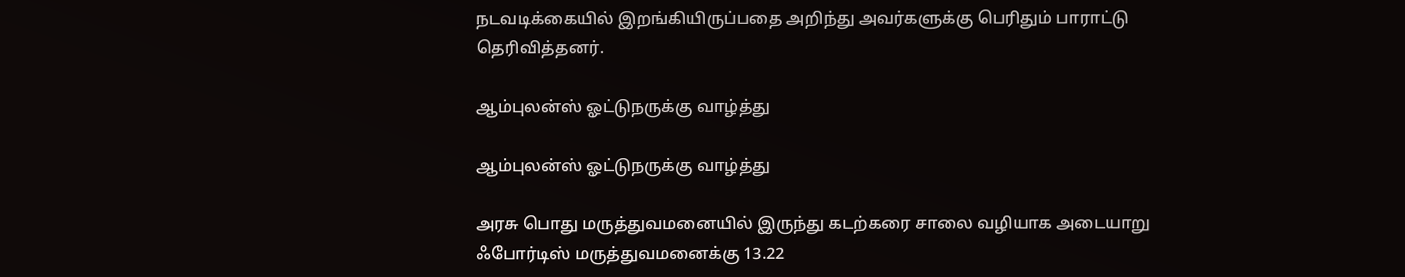நடவடிக்கையில் இறங்கியிருப்பதை அறிந்து அவர்களுக்கு பெரிதும் பாராட்டு தெரிவித்தனர்.

ஆம்புலன்ஸ் ஓட்டுநருக்கு வாழ்த்து

ஆம்புலன்ஸ் ஓட்டுநருக்கு வாழ்த்து

அரசு பொது மருத்துவமனையில் இருந்து கடற்கரை சாலை வழியாக அடையாறு ஃபோர்டிஸ் மருத்துவமனைக்கு 13.22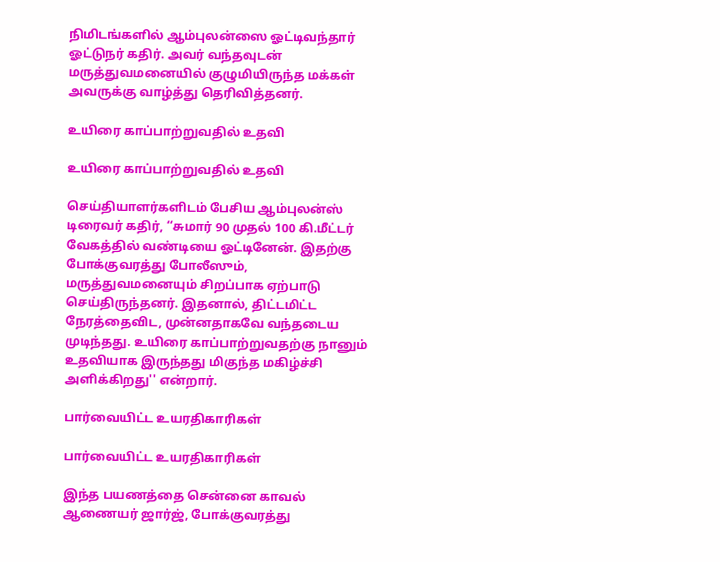நிமிடங்களில் ஆம்புலன்ஸை ஓட்டிவந்தார் ஓட்டுநர் கதிர். அவர் வந்தவுடன் மருத்துவமனையில் குழுமியிருந்த மக்கள் அவருக்கு வாழ்த்து தெரிவித்தனர்.

உயிரை காப்பாற்றுவதில் உதவி

உயிரை காப்பாற்றுவதில் உதவி

செய்தியாளர்களிடம் பேசிய ஆம்புலன்ஸ் டிரைவர் கதிர், ‘‘சுமார் 90 முதல் 100 கி.மீட்டர் வேகத்தில் வண்டியை ஓட்டினேன். இதற்கு போக்குவரத்து போலீஸும், மருத்துவமனையும் சிறப்பாக ஏற்பாடு செய்திருந்தனர். இதனால், திட்டமிட்ட நேரத்தைவிட, முன்னதாகவே வந்தடைய முடிந்தது. உயிரை காப்பாற்றுவதற்கு நானும் உதவியாக இருந்தது மிகுந்த மகிழ்ச்சி அளிக்கிறது'' என்றார்.

பார்வையிட்ட உயரதிகாரிகள்

பார்வையிட்ட உயரதிகாரிகள்

இந்த பயணத்தை சென்னை காவல் ஆணையர் ஜார்ஜ், போக்குவரத்து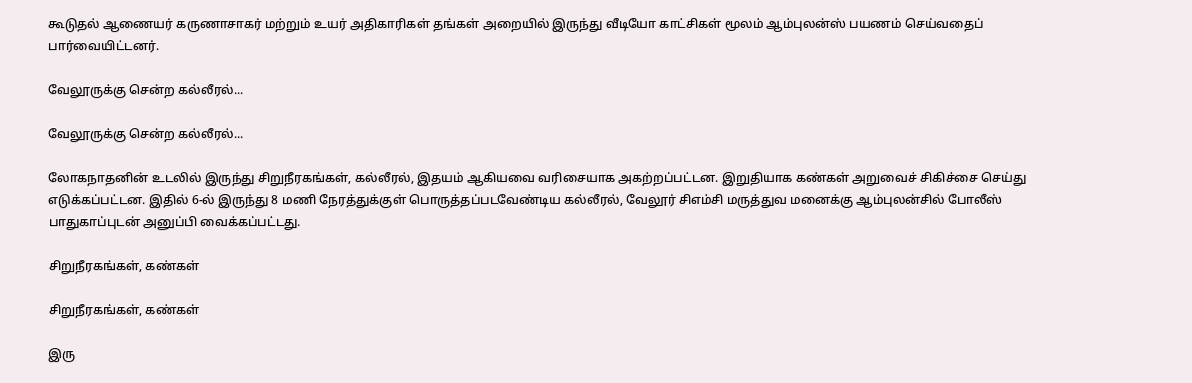கூடுதல் ஆணையர் கருணாசாகர் மற்றும் உயர் அதிகாரிகள் தங்கள் அறையில் இருந்து வீடியோ காட்சிகள் மூலம் ஆம்புலன்ஸ் பயணம் செய்வதைப் பார்வையிட்டனர்.

வேலூருக்கு சென்ற கல்லீரல்...

வேலூருக்கு சென்ற கல்லீரல்...

லோகநாதனின் உடலில் இருந்து சிறுநீரகங்கள், கல்லீரல், இதயம் ஆகியவை வரிசையாக அகற்றப்பட்டன. இறுதியாக கண்கள் அறுவைச் சிகிச்சை செய்து எடுக்கப்பட்டன. இதில் 6-ல் இருந்து 8 மணி நேரத்துக்குள் பொருத்தப்படவேண்டிய கல்லீரல், வேலூர் சிஎம்சி மருத்துவ மனைக்கு ஆம்புலன்சில் போலீஸ் பாதுகாப்புடன் அனுப்பி வைக்கப்பட்டது.

சிறுநீரகங்கள், கண்கள்

சிறுநீரகங்கள், கண்கள்

இரு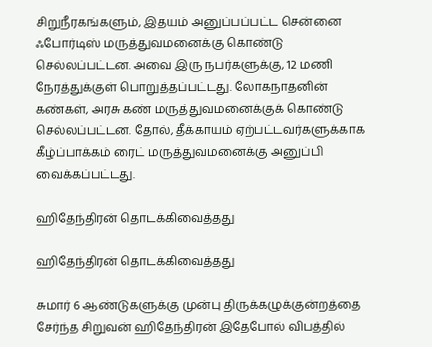சிறுநீரகங்களும், இதயம் அனுப்பப்பட்ட சென்னை ஃபோர்டிஸ் மருத்துவமனைக்கு கொண்டு செல்லப்பட்டன. அவை இரு நபர்களுக்கு, 12 மணி நேரத்துக்குள் பொறுத்தப்பட்டது. லோகநாதனின் கண்கள், அரசு கண் மருத்துவமனைக்குக் கொண்டு செல்லப்பட்டன. தோல், தீக்காயம் ஏற்பட்டவர்களுக்காக கீழ்ப்பாக்கம் ரைட் மருத்துவமனைக்கு அனுப்பி வைக்கப்பட்டது.

ஹிதேந்திரன் தொடக்கிவைத்தது

ஹிதேந்திரன் தொடக்கிவைத்தது

சுமார் 6 ஆண்டுகளுக்கு முன்பு திருக்கழுக்குன்றத்தை சேர்ந்த சிறுவன் ஹிதேந்திரன் இதேபோல் விபத்தில்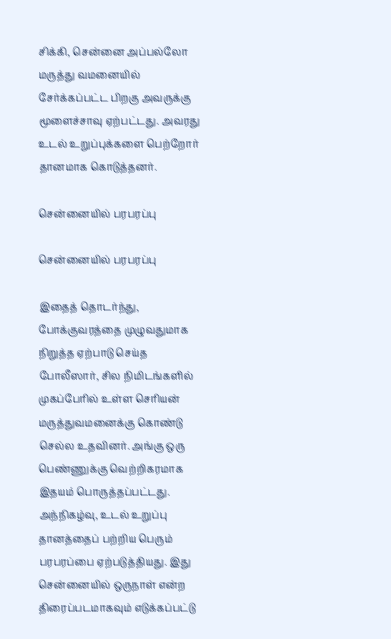சிக்கி, சென்னை அப்பல்லோ மருத்து வமனையில் சேர்க்கப்பட்ட பிறகு அவருக்கு மூளைச்சாவு ஏற்பட்டது. அவரது உடல் உறுப்புக்களை பெற்றோர் தானமாக கொடுத்தனர்.

சென்னையில் பரபரப்பு

சென்னையில் பரபரப்பு

இதைத் தொடர்ந்து, போக்குவரத்தை முழுவதுமாக நிறுத்த ஏற்பாடு செய்த போலீஸார், சில நிமிடங்களில் முகப்பேரில் உள்ள செரியன் மருத்துவமனைக்கு கொண்டு செல்ல உதவினர். அங்கு ஒரு பெண்ணுக்கு வெற்றிகரமாக இதயம் பொருத்தப்பட்டது. அந்நிகழ்வு, உடல் உறுப்பு தானத்தைப் பற்றிய பெரும் பரபரப்பை ஏற்படுத்தியது. இது சென்னையில் ஒருநாள் என்ற திரைப்படமாகவும் எடுக்கப்பட்டு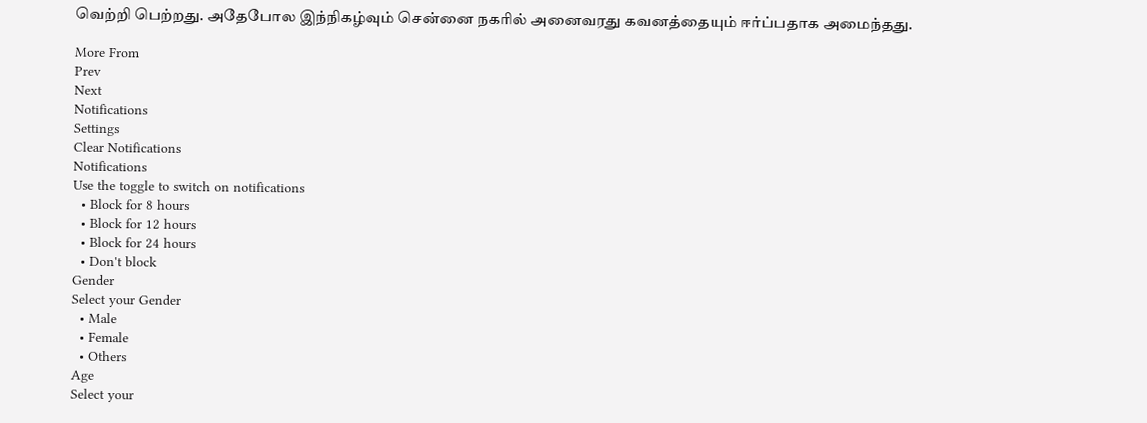வெற்றி பெற்றது. அதேபோல இந்நிகழ்வும் சென்னை நகரில் அனைவரது கவனத்தையும் ஈர்ப்பதாக அமைந்தது.

More From
Prev
Next
Notifications
Settings
Clear Notifications
Notifications
Use the toggle to switch on notifications
  • Block for 8 hours
  • Block for 12 hours
  • Block for 24 hours
  • Don't block
Gender
Select your Gender
  • Male
  • Female
  • Others
Age
Select your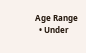Age Range
  • Under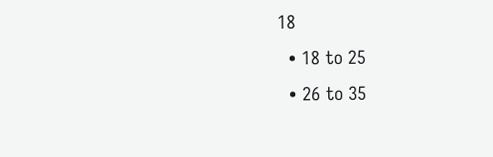18
  • 18 to 25
  • 26 to 35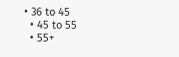• 36 to 45
  • 45 to 55
  • 55+